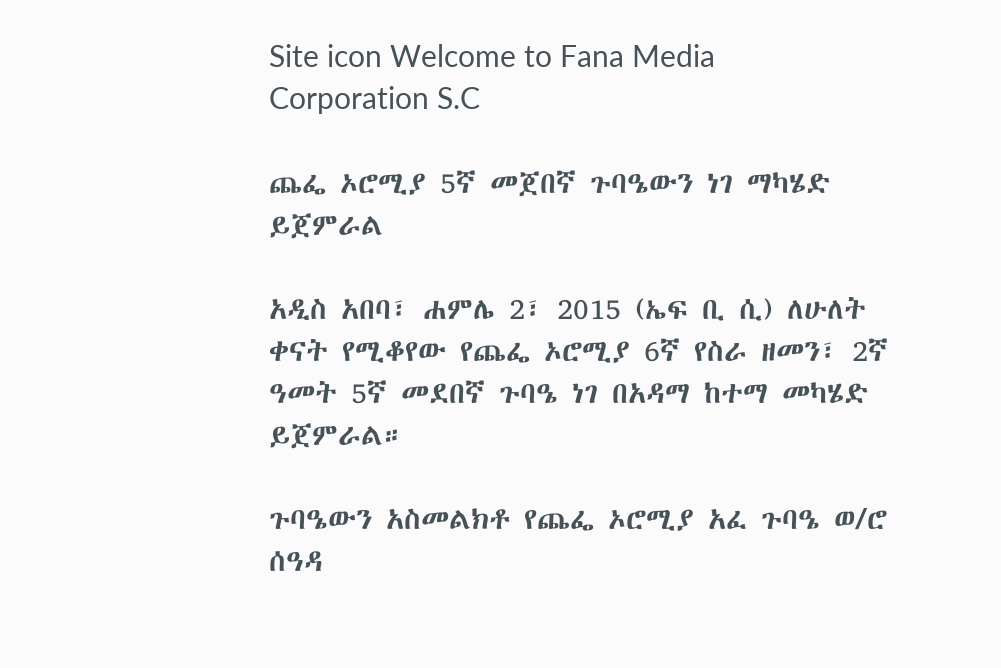Site icon Welcome to Fana Media Corporation S.C

ጨፌ ኦሮሚያ 5ኛ መጀበኛ ጉባዔውን ነገ ማካሄድ ይጀምራል

አዲስ አበባ፣ ሐምሌ 2፣ 2015 (ኤፍ ቢ ሲ) ለሁለት ቀናት የሚቆየው የጨፌ ኦሮሚያ 6ኛ የስራ ዘመን፣ 2ኛ ዓመት 5ኛ መደበኛ ጉባዔ ነገ በአዳማ ከተማ መካሄድ ይጀምራል።

ጉባዔውን አስመልክቶ የጨፌ ኦሮሚያ አፈ ጉባዔ ወ/ሮ ሰዓዳ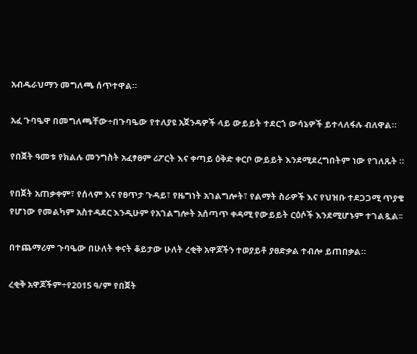አብዱራህማን መግለጫ ሰጥተዋል።

አፈ ጉባዔዋ በመግለጫቸው÷በጉባዔው የተለያዩ አጀንዳዎች ላይ ውይይት ተደርጎ ውሳኔዎች ይተላለፋሉ ብለዋል።

የበጀት ዓመቱ የክልሉ መንግስት አፈፃፀም ሪፖርት እና ቀጣይ ዕቅድ ቀርቦ ውይይት እንደሚደረግበትም ነው የገለጹት ።

የበጀት አጠቃቀም፣ የሰላም እና የፀጥታ ጉዳይ፣ የዜግነት አገልግሎት፣ የልማት ስራዎች እና የህዝቡ ተደጋጋሚ ጥያቄ የሆነው የመልካም አስተዳደር እንዲሁም የአገልግሎት አሰጣጥ ቀዳሚ የውይይት ርዕሶች እንደሚሆኑም ተገልጿል፡፡

በተጨማሪም ጉባዔው በሁለት ቀናት ቆይታው ሁለት ረቂቅ አዋጆችን ተወያይቶ ያፀድቃል ተብሎ ይጠበቃል።

ረቂቅ አዋጆችም÷የ2015 ዓ/ም የበጀት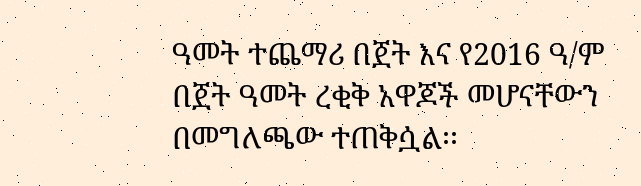ዓመት ተጨማሪ በጀት እና የ2016 ዓ/ም በጀት ዓመት ረቂቅ አዋጆች መሆናቸውን በመግለጫው ተጠቅሷል፡፡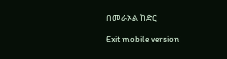በመራኦል ከድር

Exit mobile version